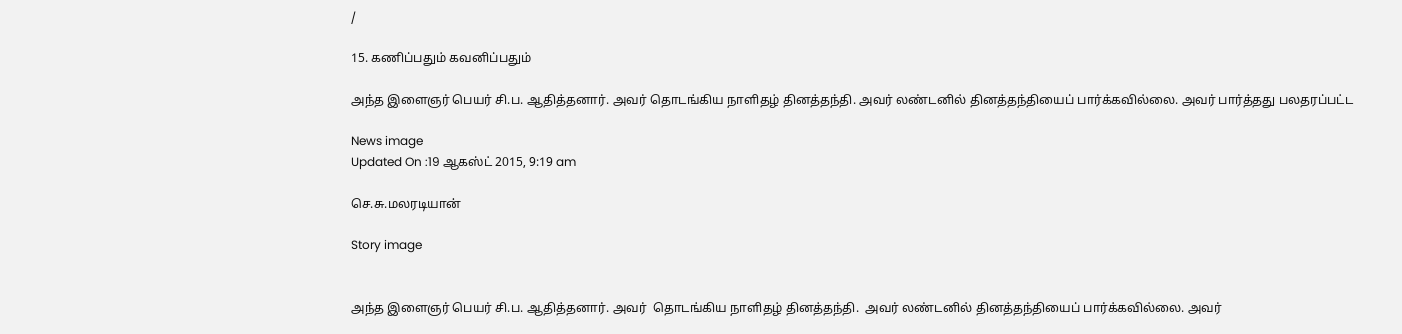/

15. கணிப்பதும் கவனிப்பதும்

அந்த இளைஞர் பெயர் சி.ப. ஆதித்தனார். அவர் தொடங்கிய நாளிதழ் தினத்தந்தி. அவர் லண்டனில் தினத்தந்தியைப் பார்க்கவில்லை. அவர் பார்த்தது பலதரப்பட்ட

News image
Updated On :19 ஆகஸ்ட் 2015, 9:19 am

செ.சு.மலரடியான்

Story image


அந்த இளைஞர் பெயர் சி.ப. ஆதித்தனார். அவர்  தொடங்கிய நாளிதழ் தினத்தந்தி.  அவர் லண்டனில் தினத்தந்தியைப் பார்க்கவில்லை. அவர்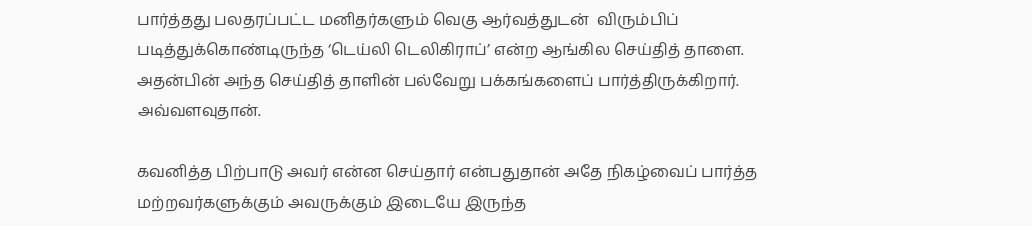பார்த்தது பலதரப்பட்ட மனிதர்களும் வெகு ஆர்வத்துடன்  விரும்பிப் படித்துக்கொண்டிருந்த ‘டெய்லி டெலிகிராப்’ என்ற ஆங்கில செய்தித் தாளை.   அதன்பின் அந்த செய்தித் தாளின் பல்வேறு பக்கங்களைப் பார்த்திருக்கிறார். அவ்வளவுதான்.

கவனித்த பிற்பாடு அவர் என்ன செய்தார் என்பதுதான் அதே நிகழ்வைப் பார்த்த மற்றவர்களுக்கும் அவருக்கும் இடையே இருந்த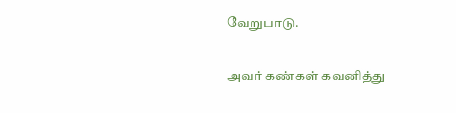வேறுபாடு.

அவர் கண்கள் கவனித்து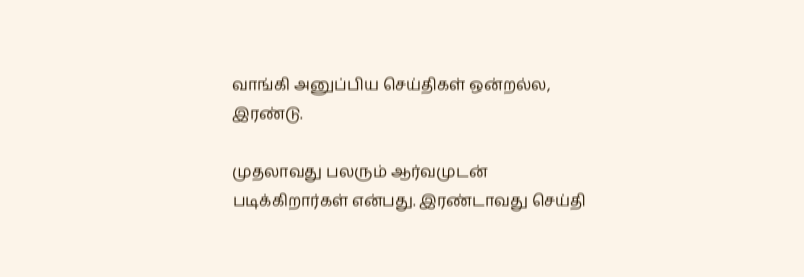வாங்கி அனுப்பிய செய்திகள் ஒன்றல்ல, இரண்டு.

முதலாவது பலரும் ஆர்வமுடன் படிக்கிறார்கள் என்பது. இரண்டாவது செய்தி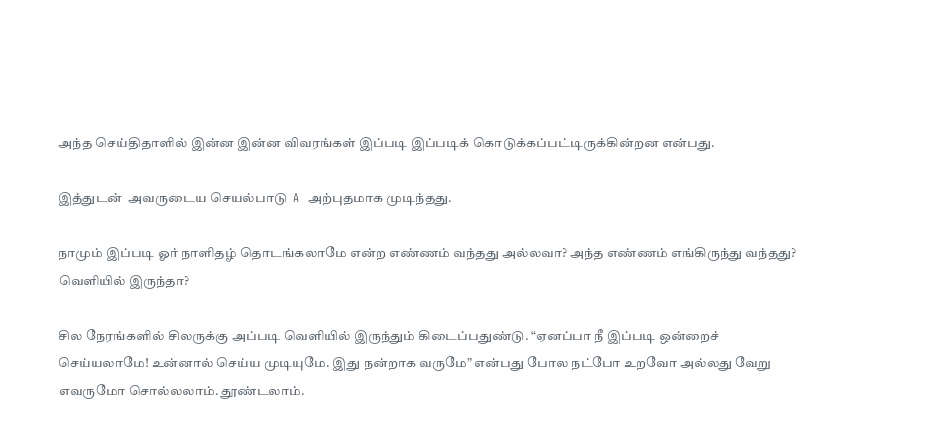அந்த செய்திதாளில் இன்ன இன்ன விவரங்கள் இப்படி இப்படிக் கொடுக்கப்பட்டிருக்கின்றன என்பது.

இத்துடன்  அவருடைய செயல்பாடு  A  அற்புதமாக முடிந்தது.

நாமும் இப்படி ஓர் நாளிதழ் தொடங்கலாமே என்ற எண்ணம் வந்தது அல்லவா? அந்த எண்ணம் எங்கிருந்து வந்தது? வெளியில் இருந்தா?

சில நேரங்களில் சிலருக்கு அப்படி வெளியில் இருந்தும் கிடைப்பதுண்டு. “ஏனப்பா நீ இப்படி ஒன்றைச் செய்யலாமே! உன்னால் செய்ய முடியுமே. இது நன்றாக வருமே” என்பது போல நட்போ உறவோ அல்லது வேறு எவருமோ சொல்லலாம். தூண்டலாம்.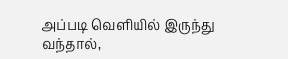அப்படி வெளியில் இருந்து வந்தால்,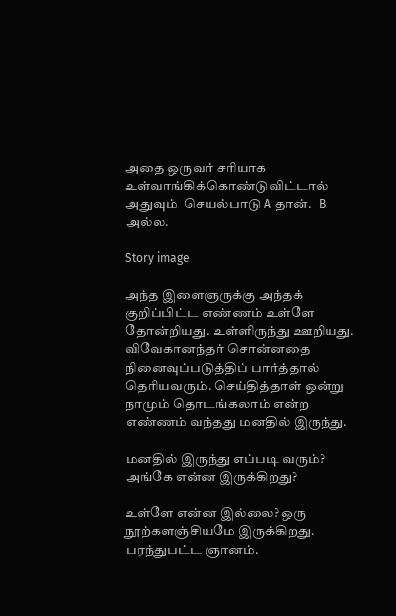அதை ஒருவர் சரியாக உள்வாங்கிக்கொண்டுவிட்டால்  அதுவும்  செயல்பாடு A தான்.   B அல்ல.

Story image

அந்த இளைஞருக்கு அந்தக் குறிப்பிட்ட எண்ணம் உள்ளே தோன்றியது. உள்ளிருந்து ஊறியது. விவேகானந்தர் சொன்னதை நினைவுப்படுத்திப் பார்த்தால் தெரியவரும். செய்தித்தாள் ஒன்று நாமும் தொடங்கலாம் என்ற எண்ணம் வந்தது மனதில் இருந்து.

மனதில் இருந்து எப்படி வரும்? அங்கே என்ன இருக்கிறது?

உள்ளே என்ன இல்லை? ஒரு நூற்களஞ்சியமே இருக்கிறது. பரந்துபட்ட ஞானம்.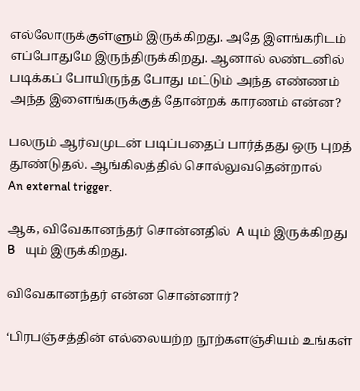எல்லோருக்குள்ளும் இருக்கிறது. அதே இளங்கரிடம் எப்போதுமே இருந்திருக்கிறது. ஆனால் லண்டனில் படிக்கப் போயிருந்த போது மட்டும் அந்த எண்ணம் அந்த இளைங்கருக்குத் தோன்றக் காரணம் என்ன?

பலரும் ஆர்வமுடன் படிப்பதைப் பார்த்தது ஒரு புறத் தூண்டுதல். ஆங்கிலத்தில் சொல்லுவதென்றால்      An external trigger.

ஆக, விவேகானந்தர் சொன்னதில்  A யும் இருக்கிறது  B   யும் இருக்கிறது.

விவேகானந்தர் என்ன சொன்னார்?

‘பிரபஞ்சத்தின் எல்லையற்ற நூற்களஞ்சியம் உங்கள்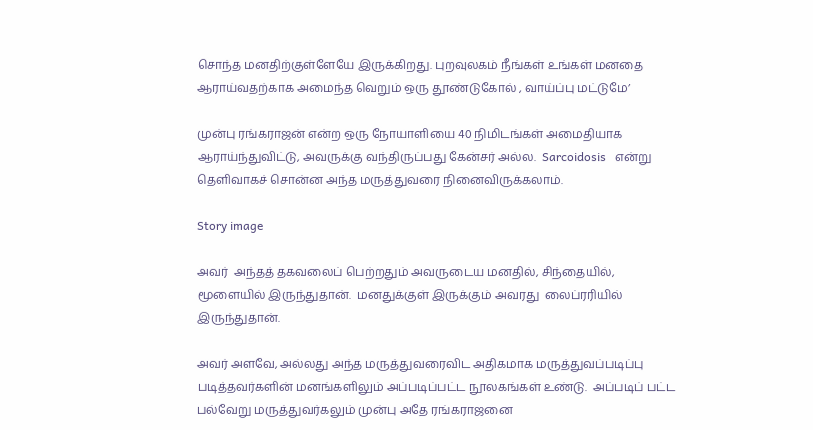சொந்த மனதிற்குள்ளேயே இருக்கிறது. புறவுலகம் நீங்கள் உங்கள் மனதை ஆராய்வதற்காக அமைந்த வெறும் ஒரு தூண்டுகோல் , வாய்ப்பு மட்டுமே’

முன்பு ரங்கராஜன் என்ற ஒரு நோயாளியை 40 நிமிடங்கள் அமைதியாக ஆராய்ந்துவிட்டு, அவருக்கு வந்திருப்பது கேன்சர் அல்ல.  Sarcoidosis   என்று தெளிவாகச் சொன்ன அந்த மருத்துவரை நினைவிருக்கலாம்.

Story image

அவர்  அந்தத் தகவலைப் பெற்றதும் அவருடைய மனதில், சிந்தையில், மூளையில் இருந்துதான்.  மனதுக்குள் இருக்கும் அவரது  லைப்ரரியில் இருந்துதான்.

அவர் அளவே, அல்லது அந்த மருத்துவரைவிட அதிகமாக மருத்துவப்படிப்பு படித்தவர்களின் மனங்களிலும் அப்படிப்பட்ட நூலகங்கள் உண்டு.  அப்படிப் பட்ட பல்வேறு மருத்துவர்கலும் முன்பு அதே ரங்கராஜனை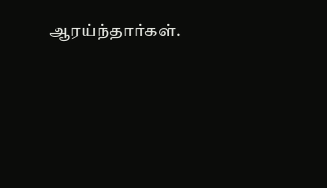ஆரய்ந்தார்கள்.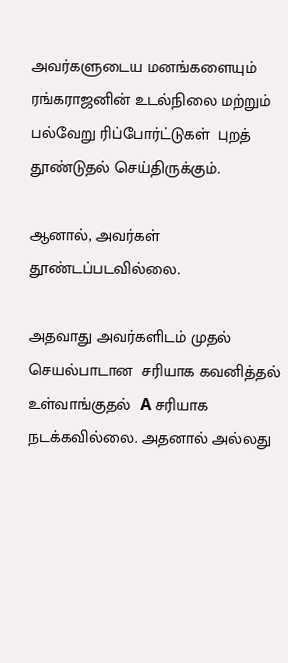அவர்களுடைய மனங்களையும் ரங்கராஜனின் உடல்நிலை மற்றும்  பல்வேறு ரிப்போர்ட்டுகள்  புறத் தூண்டுதல் செய்திருக்கும்.

ஆனால், அவர்கள் தூண்டப்படவில்லை.

அதவாது அவர்களிடம் முதல் செயல்பாடான  சரியாக கவனித்தல் உள்வாங்குதல்  A சரியாக நடக்கவில்லை. அதனால் அல்லது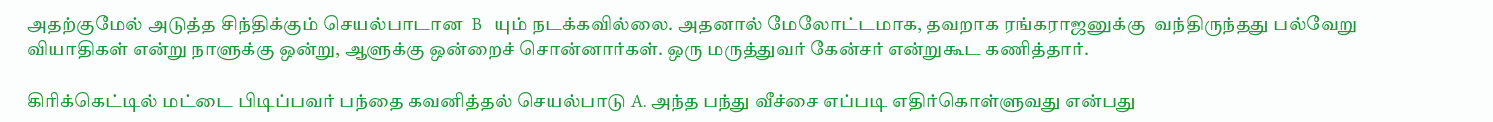அதற்குமேல் அடுத்த சிந்திக்கும் செயல்பாடான  B   யும் நடக்கவில்லை. அதனால் மேலோட்டமாக, தவறாக ரங்கராஜனுக்கு  வந்திருந்தது பல்வேறு வியாதிகள் என்று நாளுக்கு ஒன்று, ஆளுக்கு ஒன்றைச் சொன்னார்கள். ஒரு மருத்துவர் கேன்சர் என்றுகூட கணித்தார்.

கிரிக்கெட்டில் மட்டை பிடிப்பவர் பந்தை கவனித்தல் செயல்பாடு A. அந்த பந்து வீச்சை எப்படி எதிர்கொள்ளுவது என்பது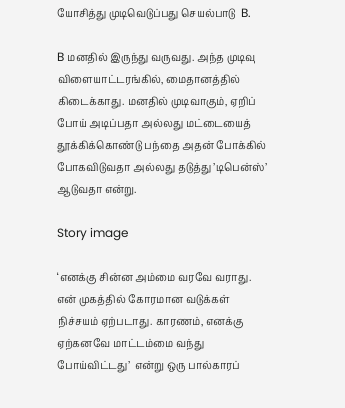யோசித்து முடிவெடுப்பது செயல்பாடு  B.

B மனதில் இருந்து வருவது. அந்த முடிவு விளையாட்டரங்கில், மைதானத்தில் கிடைக்காது. மனதில் முடிவாகும், ஏறிப் போய் அடிப்பதா அல்லது மட்டையைத் தூக்கிக்கொண்டு பந்தை அதன் போக்கில் போகவிடுவதா அல்லது தடுத்து ’டிபென்ஸ்’ ஆடுவதா என்று.

Story image

‘எனக்கு சின்ன அம்மை வரவே வராது. என் முகத்தில் கோரமான வடுக்கள் நிச்சயம் ஏற்படாது. காரணம், எனக்கு ஏற்கனவே மாட்டம்மை வந்து போய்விட்டது’  என்று ஒரு பால்காரப்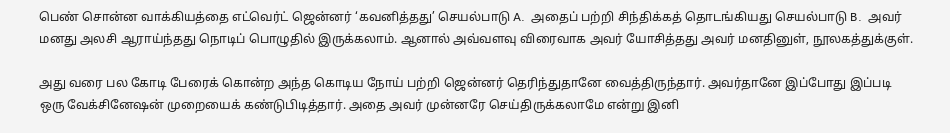பெண் சொன்ன வாக்கியத்தை எட்வெர்ட் ஜென்னர் ‘கவனித்தது’ செயல்பாடு A.  அதைப் பற்றி சிந்திக்கத் தொடங்கியது செயல்பாடு B.  அவர் மனது அலசி ஆராய்ந்தது நொடிப் பொழுதில் இருக்கலாம். ஆனால் அவ்வளவு விரைவாக அவர் யோசித்தது அவர் மனதினுள், நூலகத்துக்குள்.

அது வரை பல கோடி பேரைக் கொன்ற அந்த கொடிய நோய் பற்றி ஜென்னர் தெரிந்துதானே வைத்திருந்தார். அவர்தானே இப்போது இப்படி ஒரு வேக்சினேஷன் முறையைக் கண்டுபிடித்தார். அதை அவர் முன்னரே செய்திருக்கலாமே என்று இனி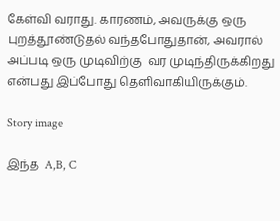கேள்வி வராது. காரணம், அவருக்கு ஒரு புறத்தூண்டுதல் வந்தபோதுதான், அவரால் அப்படி ஒரு முடிவிற்கு  வர முடிந்திருக்கிறது என்பது இப்போது தெளிவாகியிருக்கும்.

Story image

இந்த  A,B, C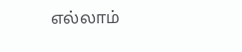எல்லாம்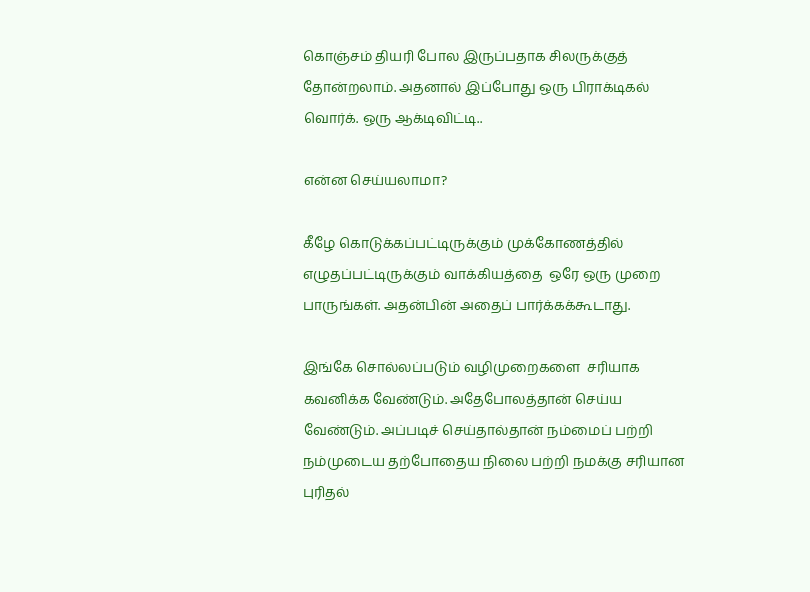கொஞ்சம் தியரி போல இருப்பதாக சிலருக்குத் தோன்றலாம். அதனால் இப்போது ஒரு பிராக்டிகல் வொர்க். ஒரு ஆக்டிவிட்டி..

என்ன செய்யலாமா?

கீழே கொடுக்கப்பட்டிருக்கும் முக்கோணத்தில் எழுதப்பட்டிருக்கும் வாக்கியத்தை  ஒரே ஒரு முறை பாருங்கள். அதன்பின் அதைப் பார்க்கக்கூடாது.

இங்கே சொல்லப்படும் வழிமுறைகளை  சரியாக கவனிக்க வேண்டும். அதேபோலத்தான் செய்ய வேண்டும். அப்படிச் செய்தால்தான் நம்மைப் பற்றி நம்முடைய தற்போதைய நிலை பற்றி நமக்கு சரியான புரிதல்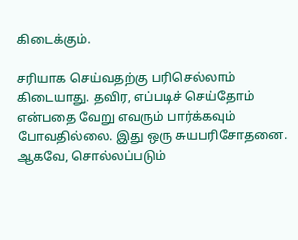கிடைக்கும்.

சரியாக செய்வதற்கு பரிசெல்லாம் கிடையாது. தவிர, எப்படிச் செய்தோம் என்பதை வேறு எவரும் பார்க்கவும் போவதில்லை. இது ஒரு சுயபரிசோதனை. ஆகவே, சொல்லப்படும்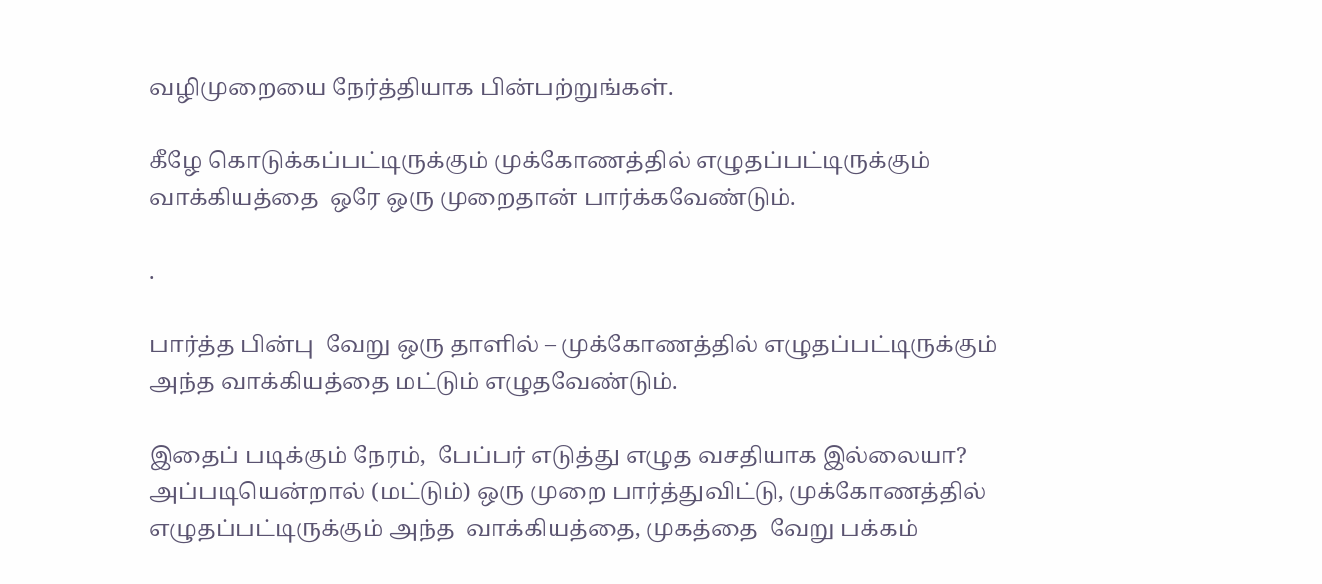வழிமுறையை நேர்த்தியாக பின்பற்றுங்கள்.

கீழே கொடுக்கப்பட்டிருக்கும் முக்கோணத்தில் எழுதப்பட்டிருக்கும் வாக்கியத்தை  ஒரே ஒரு முறைதான் பார்க்கவேண்டும்.

.

பார்த்த பின்பு  வேறு ஒரு தாளில் – முக்கோணத்தில் எழுதப்பட்டிருக்கும் அந்த வாக்கியத்தை மட்டும் எழுதவேண்டும்.

இதைப் படிக்கும் நேரம்,  பேப்பர் எடுத்து எழுத வசதியாக இல்லையா?  அப்படியென்றால் (மட்டும்) ஒரு முறை பார்த்துவிட்டு, முக்கோணத்தில் எழுதப்பட்டிருக்கும் அந்த  வாக்கியத்தை, முகத்தை  வேறு பக்கம்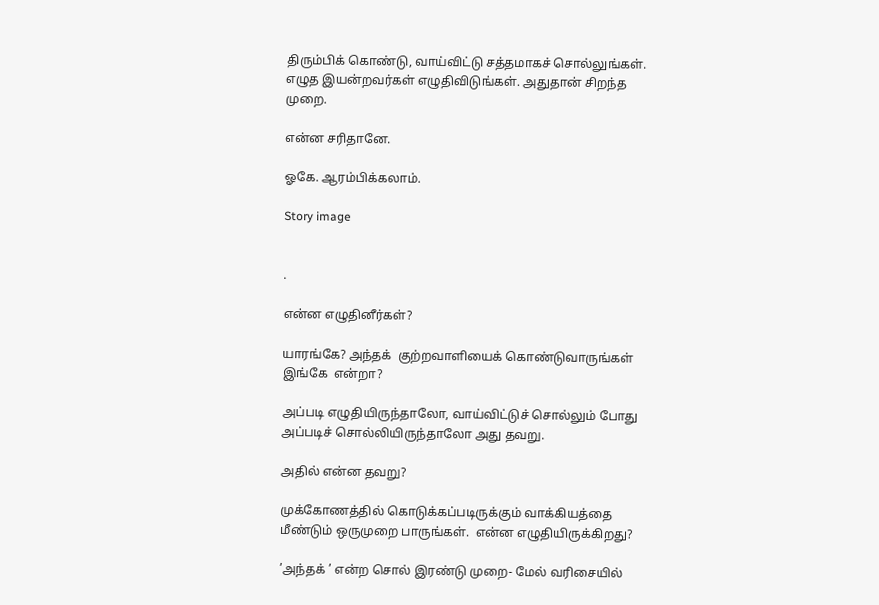திரும்பிக் கொண்டு, வாய்விட்டு சத்தமாகச் சொல்லுங்கள். எழுத இயன்றவர்கள் எழுதிவிடுங்கள். அதுதான் சிறந்த முறை.

என்ன சரிதானே.

ஓகே. ஆரம்பிக்கலாம்.

Story image


.

என்ன எழுதினீர்கள்?

யாரங்கே? அந்தக்  குற்றவாளியைக் கொண்டுவாருங்கள் இங்கே  என்றா?

அப்படி எழுதியிருந்தாலோ, வாய்விட்டுச் சொல்லும் போது அப்படிச் சொல்லியிருந்தாலோ அது தவறு.

அதில் என்ன தவறு?

முக்கோணத்தில் கொடுக்கப்படிருக்கும் வாக்கியத்தை மீண்டும் ஒருமுறை பாருங்கள்.  என்ன எழுதியிருக்கிறது?

’அந்தக் ’ என்ற சொல் இரண்டு முறை- மேல் வரிசையில்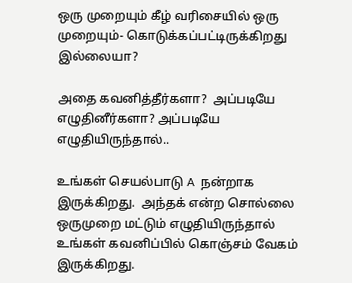ஒரு முறையும் கீழ் வரிசையில் ஒரு முறையும்- கொடுக்கப்பட்டிருக்கிறது இல்லையா?

அதை கவனித்தீர்களா?  அப்படியே எழுதினீர்களா? அப்படியே எழுதியிருந்தால்..

உங்கள் செயல்பாடு A  நன்றாக இருக்கிறது.  அந்தக் என்ற சொல்லை ஒருமுறை மட்டும் எழுதியிருந்தால் உங்கள் கவனிப்பில் கொஞ்சம் வேகம் இருக்கிறது.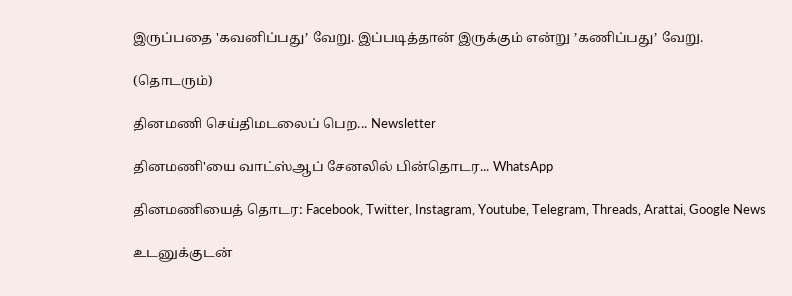இருப்பதை 'கவனிப்பது’ வேறு. இப்படித்தான் இருக்கும் என்று ’கணிப்பது’ வேறு.

(தொடரும்)

தினமணி செய்திமடலைப் பெற... Newsletter

தினமணி'யை வாட்ஸ்ஆப் சேனலில் பின்தொடர... WhatsApp

தினமணியைத் தொடர: Facebook, Twitter, Instagram, Youtube, Telegram, Threads, Arattai, Google News

உடனுக்குடன்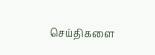செய்திகளை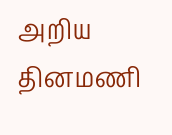அறிய தினமணி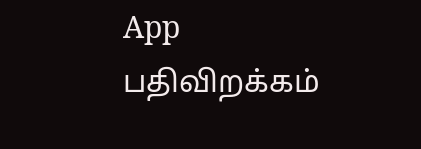App பதிவிறக்கம்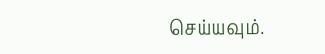செய்யவும்.